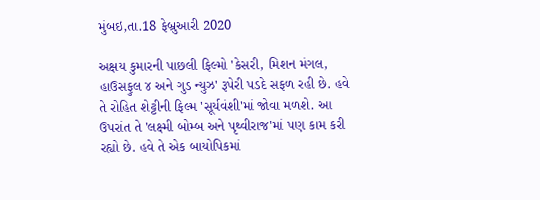મુંબઇ,તા.18 ફેબ્રુઆરી 2020

અક્ષય કુમારની પાછલી ફિલ્મો 'કેસરી, મિશન મંગલ, હાઉસફુલ ૪ અને ગુડ ન્યુઝ' રૂપેરી પડદે સફળ રહી છે. હવે તે રોહિત શેટ્ટીની ફિલ્મ 'સૂર્યવંશી'માં જોવા મળશે. આ ઉપરાંત તે 'લક્ષ્મી બોમ્બ અને પૃથ્વીરાજ'માં પણ કામ કરી રહ્યો છે. હવે તે એક બાયોપિકમાં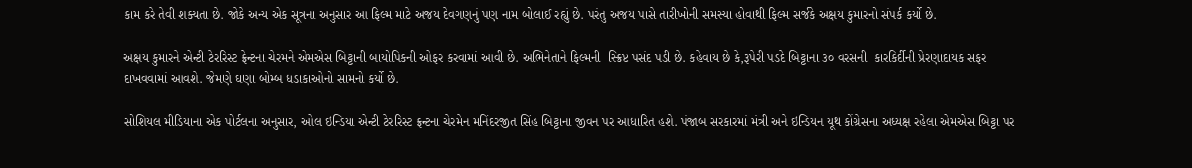કામ કરે તેવી શક્યતા છે. જોકે અન્ય એક સૂત્રના અનુસાર આ ફિલ્મ માટે અજય દેવગણનું પણ નામ બોલાઈ રહ્યું છે. પરંતુ અજય પાસે તારીખોની સમસ્યા હોવાથી ફિલ્મ સર્જકે અક્ષય કુમારનો સંપર્ક કર્યો છે.

અક્ષય કુમારને એન્ટી ટેરરિસ્ટ ફ્રેન્ટના ચેરમને એમએસ બિટ્ટાની બાયોપિકની ઓફર કરવામાં આવી છે. અભિનેતાને ફિલ્મની  સ્ક્રિપ્ટ પસંદ પડી છે. કહેવાય છે કે,રૂપેરી પડદે બિટ્ટાના ૩૦ વરસની  કારકિર્દીની પ્રેરણાદાયક સફર દાખવવામાં આવશે. જેમણે ઘણા બોમ્બ ધડાકાઓનો સામનો કર્યો છે.

સોશિયલ મીડિયાના એક પોર્ટલના અનુસાર, ઓલ ઇન્ડિયા એન્ટી ટેરરિસ્ટ ફ્રન્ટના ચેરમેન મનિંદરજીત સિંહ બિટ્ટાના જીવન પર આધારિત હશે. પંજાબ સરકારમાં મંત્રી અને ઇન્ડિયન યૂથ કોંગ્રેસના અધ્યક્ષ રહેલા એમએસ બિટ્ટા પર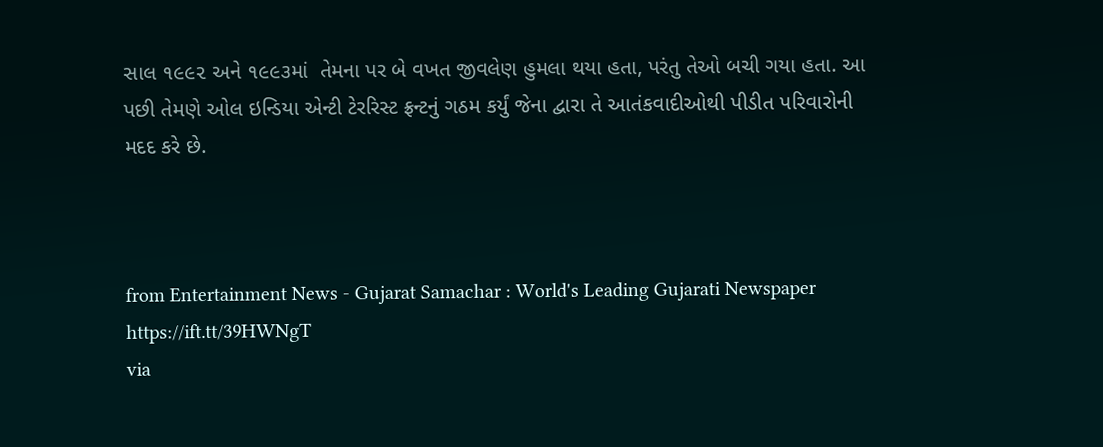સાલ ૧૯૯૨ અને ૧૯૯૩માં  તેમના પર બે વખત જીવલેણ હુમલા થયા હતા, પરંતુ તેઓ બચી ગયા હતા. આ પછી તેમણે ઓલ ઇન્ડિયા એન્ટી ટેરરિસ્ટ ફ્રન્ટનું ગઠમ કર્યું જેના દ્વારા તે આતંકવાદીઓથી પીડીત પરિવારોની મદદ કરે છે.



from Entertainment News - Gujarat Samachar : World's Leading Gujarati Newspaper https://ift.tt/39HWNgT
via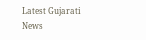Latest Gujarati News